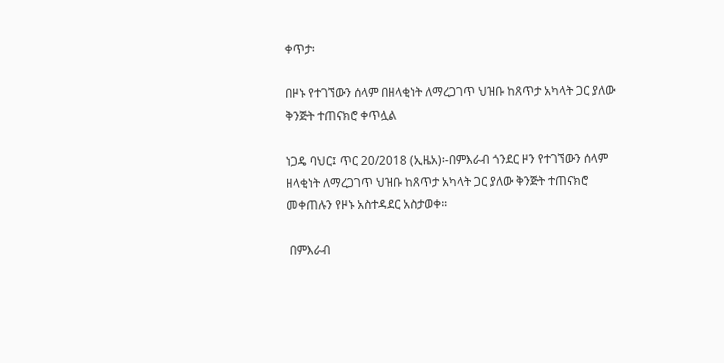ቀጥታ፡

በዞኑ የተገኘውን ሰላም በዘላቂነት ለማረጋገጥ ህዝቡ ከጸጥታ አካላት ጋር ያለው ቅንጅት ተጠናክሮ ቀጥሏል

ነጋዴ ባህር፤ ጥር 20/2018 (ኢዜአ)፡-በምእራብ ጎንደር ዞን የተገኘውን ሰላም ዘላቂነት ለማረጋገጥ ህዝቡ ከጸጥታ አካላት ጋር ያለው ቅንጅት ተጠናክሮ መቀጠሉን የዞኑ አስተዳደር አስታወቀ።

 በምእራብ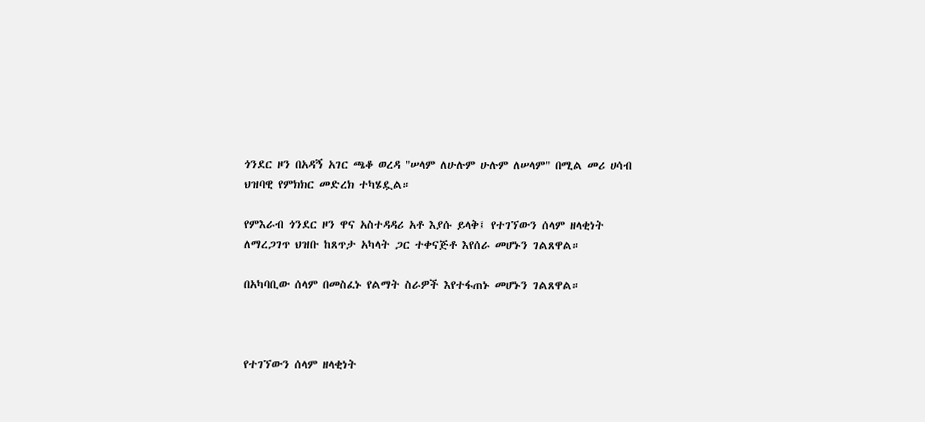ጎንደር ዞን በአዳኝ አገር ጫቆ ወረዳ "ሠላም ለሁሉም ሁሉም ለሠላም" በሚል መሪ ሀሳብ ህዝባዊ የምክክር መድረክ ተካሄዷል።

የምእራብ ጎንደር ዞን ዋና አስተዳዳሪ አቶ እያሱ ይላቅ፤ የተገኘውን ሰላም ዘላቂነት ለማረጋገጥ ህዝቡ ከጸጥታ አካላት ጋር ተቀናጅቶ እየሰራ መሆኑን ገልጸዋል።

በአካባቢው ሰላም በመስፈኑ የልማት ስራዎች እየተፋጠኑ መሆኑን ገልጸዋል።



የተገኘውን ሰላም ዘላቂነት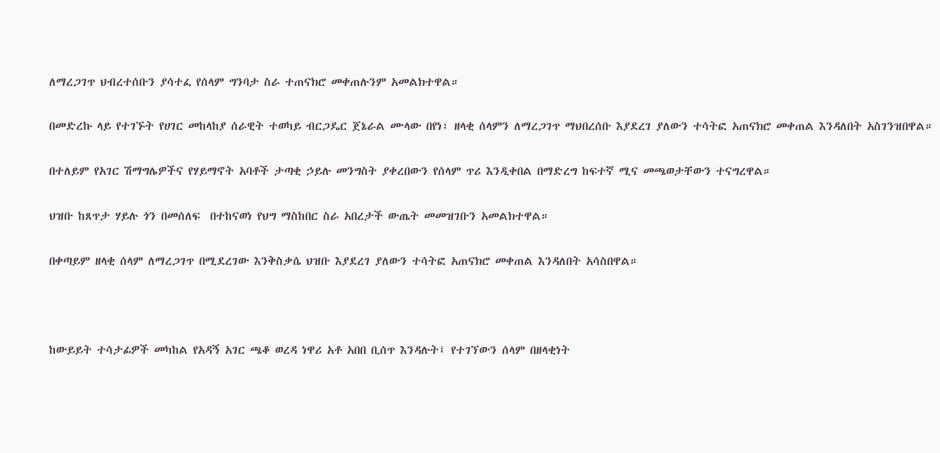ለማረጋገጥ ህብረተሰቡን ያሳተፈ የሰላም ግንባታ ስራ ተጠናክሮ መቀጠሉንም አመልክተዋል።

በመድረኩ ላይ የተገኙት የሀገር መከላከያ ሰራዊት ተወካይ ብርጋዴር ጀኔራል ሙላው በየነ፣ ዘላቂ ሰላምን ለማረጋገጥ ማህበረሰቡ እያደረገ ያለውን ተሳትፎ አጠናክሮ መቀጠል እንዳለበት አስገንዝበዋል።

በተለይም የአገር ሽማግሌዎችና የሃይማኖት አባቶች ታጣቂ ኃይሉ መንግስት ያቀረበውን የሰላም ጥሪ እንዲቀበል በማድረግ ከፍተኛ ሚና መጫወታቸውን ተናግረዋል።

ህዝቡ ከጸጥታ ሃይሉ ጎን በመሰለፍ  በተከናወነ የህግ ማስከበር ስራ አበረታች ውጤት መመዝገቡን አመልክተዋል።

በቀጣይም ዘላቂ ሰላም ለማረጋገጥ በሚደረገው እንቅስቃሴ ህዝቡ እያደረገ ያለውን ተሳትፎ አጠናክሮ መቀጠል እንዳለበት አሳስበዋል።



ከውይይት ተሳታፊዎች መካከል የአዳኝ አገር ጫቆ ወረዳ ነዋሪ አቶ አበበ ቢሰጥ እንዳሉት፤ የተገኘውን ሰላም በዘላቂነት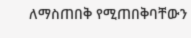ለማስጠበቅ የሚጠበቅባቸውን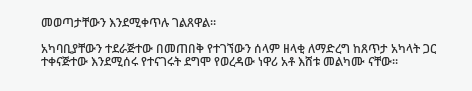መወጣታቸውን እንደሚቀጥሉ ገልጸዋል።

አካባቢያቸውን ተደራጅተው በመጠበቅ የተገኘውን ሰላም ዘላቂ ለማድረግ ከጸጥታ አካላት ጋር ተቀናጅተው እንደሚሰሩ የተናገሩት ደግሞ የወረዳው ነዋሪ አቶ እሸቱ መልካሙ ናቸው።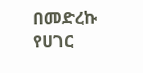በመድረኩ የሀገር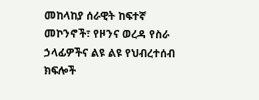መከላከያ ሰራዊት ከፍተኛ መኮንኖች፣ የዞንና ወረዳ የስራ ኃላፊዎችና ልዩ ልዩ የህብረተሰብ ክፍሎች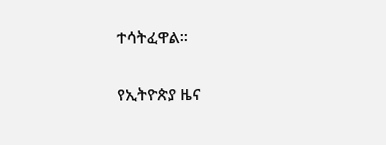ተሳትፈዋል።

የኢትዮጵያ ዜና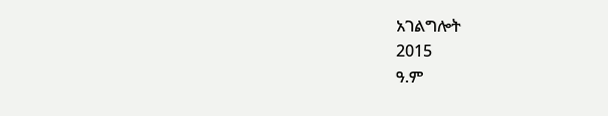አገልግሎት
2015
ዓ.ም